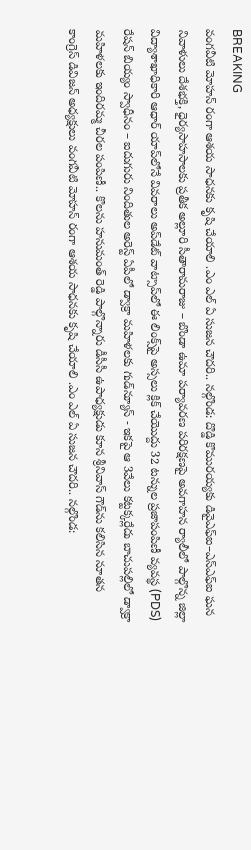BREAKING
వంగవీటి మోహన్ రంగా ఆశయ సాధనకు కృషి చేయాలి .ఎం ఎల్ ఏ సుజన చౌదరి.. నల్గొండ: దొడ్డి కొమురయ్యకు డివైఎఫ్ఐ–ఎస్ఎఫ్ఐ ఘన నివాళులు దేశభక్తి, ధైర్యసాహసాలకు ప్రతీక అల్లూరి సీతారామరాజు – బొండా ఉమా పర్యావరణ పరిరక్షణపై అవగాహన ర్యాలీలో పాల్గొన్న జిల్లా విద్యాశాఖాధికారి ఆధార్ యాప్‌లోనే వివరాలు అప్‌డేట్ వాట్సాప్‌లో ఈ లింక్స్‌పై అస్సలు క్లిక్ చేయొద్దు 32 టన్నుల ప్రజాపంపిణీ వ్యవస్థ (PDS) రేషన్ బియ్యం స్వాధీనం – ఐదుగురు నిందితుల అరెస్ట్ ఏపీలో డ్వాక్రా మహిళలకు గుడ్‌న్యూస్ - ఇకపై ఆ 3వేలు కట్టక్కర్లేదు బాచుపల్లిలో డ్వాక్రా మహిళలకు ఇందిరమ్మ చీరల పంపిణీ.. కొలను హనుమంత్ రెడ్డి పాల్గొన్నారు డీసీసీ ఉపాధ్యక్షుడు కూన శ్రీనివాస్ గౌడ్‌ను కలిసిన నూతన కాంగ్రెస్ డివిజన్ అధ్యక్షులు వంగవీటి మోహన్ రంగా ఆశయ సాధనకు కృషి చేయాలి .ఎం ఎల్ ఏ సుజన చౌదరి.. నల్గొండ: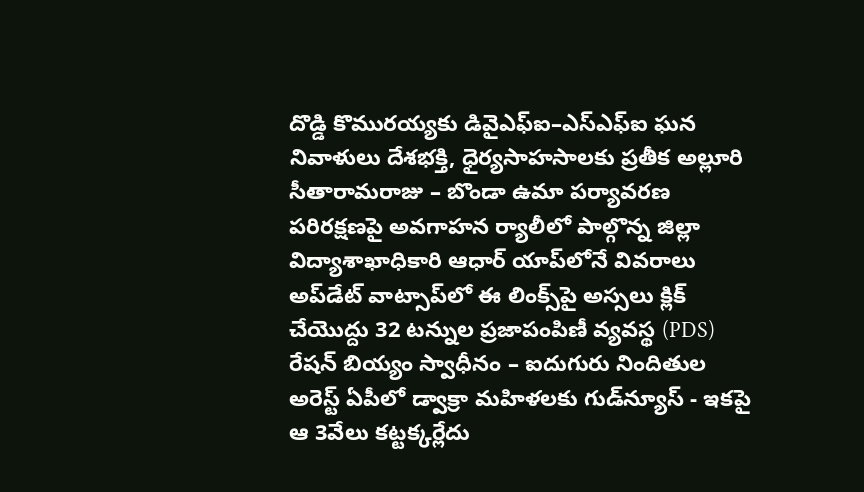దొడ్డి కొమురయ్యకు డివైఎఫ్ఐ–ఎస్ఎఫ్ఐ ఘన నివాళులు దేశభక్తి, ధైర్యసాహసాలకు ప్రతీక అల్లూరి సీతారామరాజు – బొండా ఉమా పర్యావరణ పరిరక్షణపై అవగాహన ర్యాలీలో పాల్గొన్న జిల్లా విద్యాశాఖాధికారి ఆధార్ యాప్‌లోనే వివరాలు అప్‌డేట్ వాట్సాప్‌లో ఈ లింక్స్‌పై అస్సలు క్లిక్ చేయొద్దు 32 టన్నుల ప్రజాపంపిణీ వ్యవస్థ (PDS) రేషన్ బియ్యం స్వాధీనం – ఐదుగురు నిందితుల అరెస్ట్ ఏపీలో డ్వాక్రా మహిళలకు గుడ్‌న్యూస్ - ఇకపై ఆ 3వేలు కట్టక్కర్లేదు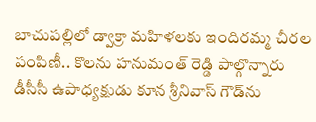బాచుపల్లిలో డ్వాక్రా మహిళలకు ఇందిరమ్మ చీరల పంపిణీ.. కొలను హనుమంత్ రెడ్డి పాల్గొన్నారు డీసీసీ ఉపాధ్యక్షుడు కూన శ్రీనివాస్ గౌడ్‌ను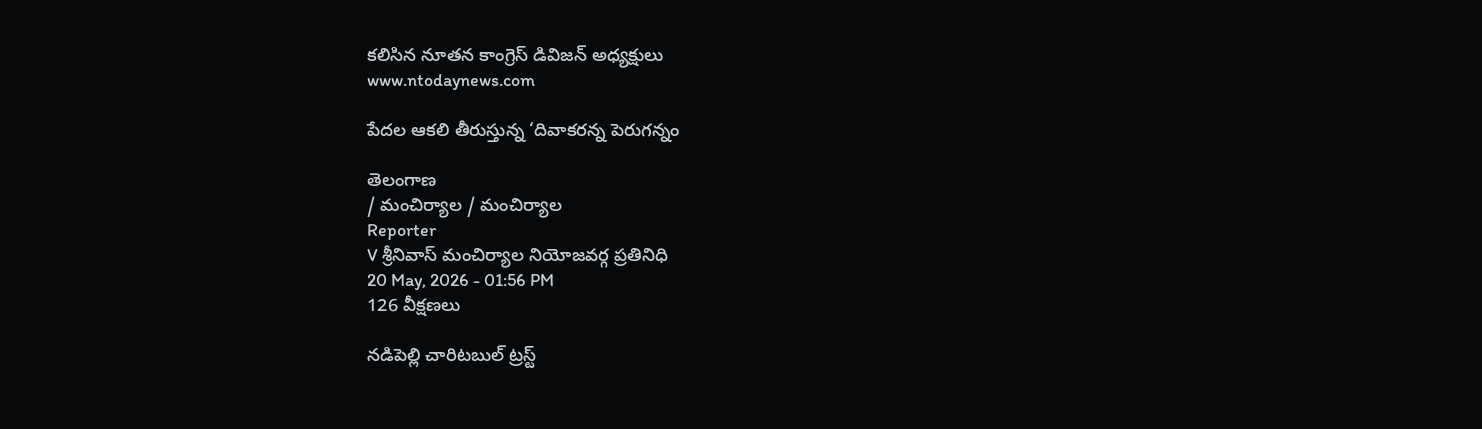కలిసిన నూతన కాంగ్రెస్ డివిజన్ అధ్యక్షులు
www.ntodaynews.com

పేదల ఆకలి తీరుస్తున్న ‘దివాకరన్న పెరుగన్నం

తెలంగాణ
/ మంచిర్యాల / మంచిర్యాల
Reporter
V శ్రీనివాస్ మంచిర్యాల నియోజవర్గ ప్రతినిధి
20 May, 2026 - 01:56 PM
126 వీక్షణలు

నడిపెల్లి చారిటబుల్ ట్రస్ట్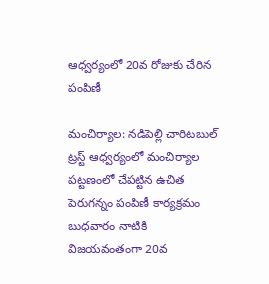ఆధ్వర్యంలో 20వ రోజుకు చేరిన పంపిణీ

మంచిర్యాల: నడిపెల్లి చారిటబుల్ ట్రస్ట్ ఆధ్వర్యంలో మంచిర్యాల పట్టణంలో చేపట్టిన ఉచిత పెరుగన్నం పంపిణీ కార్యక్రమం బుధవారం నాటికి విజయవంతంగా 20వ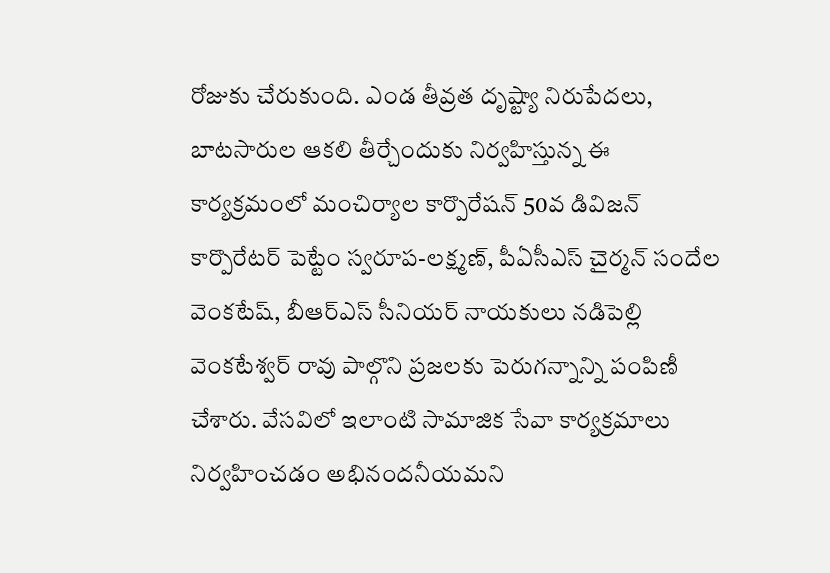రోజుకు చేరుకుంది. ఎండ తీవ్రత దృష్ట్యా నిరుపేదలు, బాటసారుల ఆకలి తీర్చేందుకు నిర్వహిస్తున్న ఈ కార్యక్రమంలో మంచిర్యాల కార్పొరేషన్ 50వ డివిజన్ కార్పొరేటర్ పెట్టేం స్వరూప-లక్ష్మణ్, పీఏసీఎస్ చైర్మన్ సందేల వెంకటేష్, బీఆర్‌ఎస్ సీనియర్ నాయకులు నడిపెల్లి వెంకటేశ్వర్ రావు పాల్గొని ప్రజలకు పెరుగన్నాన్ని పంపిణీ చేశారు. వేసవిలో ఇలాంటి సామాజిక సేవా కార్యక్రమాలు నిర్వహించడం అభినందనీయమని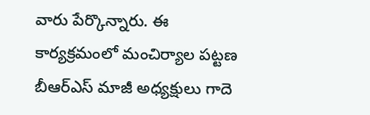వారు పేర్కొన్నారు. ఈ కార్యక్రమంలో మంచిర్యాల పట్టణ బీఆర్‌ఎస్ మాజీ అధ్యక్షులు గాదె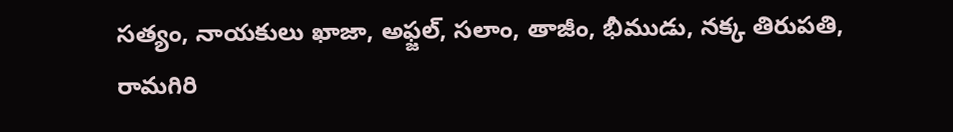సత్యం, నాయకులు ఖాజా, అఫ్జల్, సలాం, తాజీం, భీముడు, నక్క తిరుపతి, రామగిరి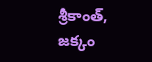శ్రీకాంత్, జక్కం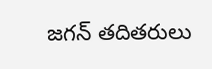జగన్ తదితరులు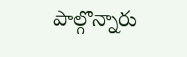పాల్గొన్నారు